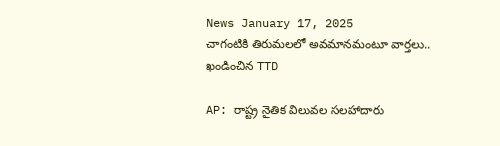News January 17, 2025
చాగంటికి తిరుమలలో అవమానమంటూ వార్తలు.. ఖండించిన TTD

AP: రాష్ట్ర నైతిక విలువల సలహాదారు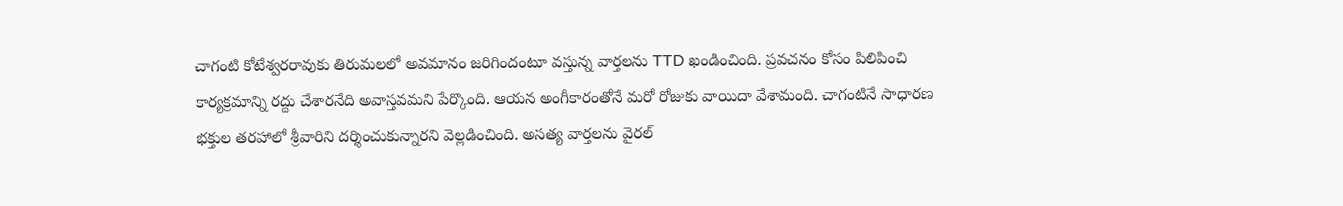చాగంటి కోటేశ్వరరావుకు తిరుమలలో అవమానం జరిగిందంటూ వస్తున్న వార్తలను TTD ఖండించింది. ప్రవచనం కోసం పిలిపించి కార్యక్రమాన్ని రద్దు చేశారనేది అవాస్తవమని పేర్కొంది. ఆయన అంగీకారంతోనే మరో రోజుకు వాయిదా వేశామంది. చాగంటినే సాధారణ భక్తుల తరహాలో శ్రీవారిని దర్శించుకున్నారని వెల్లడించింది. అసత్య వార్తలను వైరల్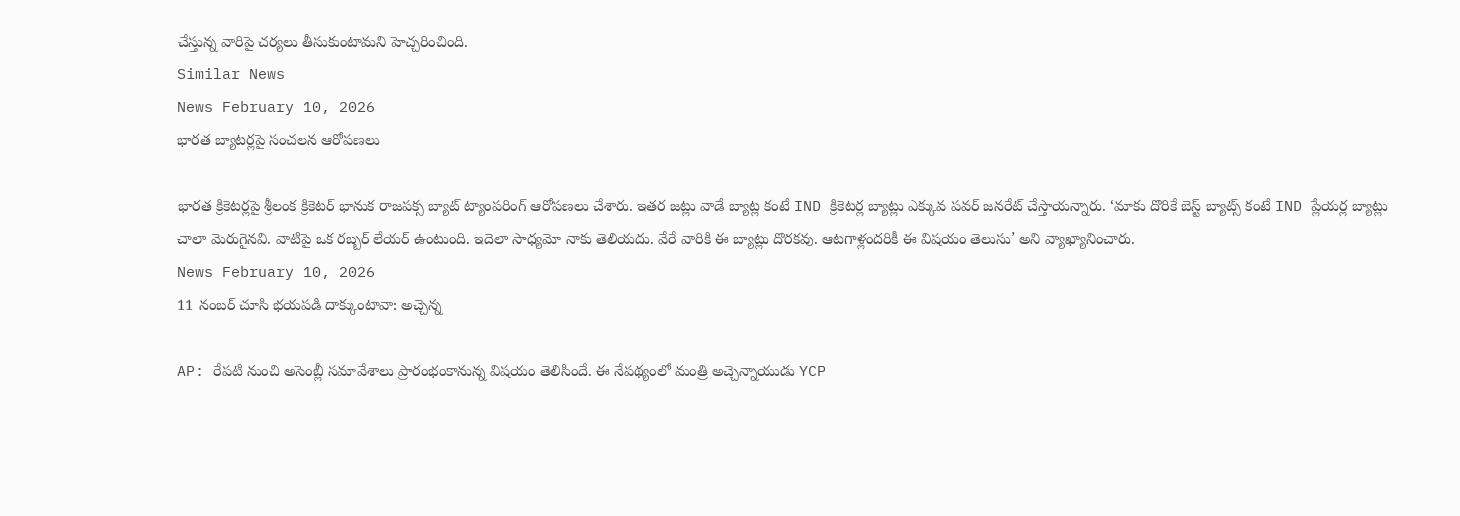చేస్తున్న వారిపై చర్యలు తీసుకుంటామని హెచ్చరించింది.
Similar News
News February 10, 2026
భారత బ్యాటర్లపై సంచలన ఆరోపణలు

భారత క్రికెటర్లపై శ్రీలంక క్రికెటర్ భానుక రాజపక్స బ్యాట్ ట్యాంపరింగ్ ఆరోపణలు చేశారు. ఇతర జట్లు వాడే బ్యాట్ల కంటే IND క్రికెటర్ల బ్యాట్లు ఎక్కువ పవర్ జనరేట్ చేస్తాయన్నారు. ‘మాకు దొరికే బెస్ట్ బ్యాట్స్ కంటే IND ప్లేయర్ల బ్యాట్లు చాలా మెరుగైనవి. వాటిపై ఒక రబ్బర్ లేయర్ ఉంటుంది. ఇదెలా సాధ్యమో నాకు తెలియదు. వేరే వారికి ఈ బ్యాట్లు దొరకవు. ఆటగాళ్లందరికీ ఈ విషయం తెలుసు’ అని వ్యాఖ్యానించారు.
News February 10, 2026
11 నంబర్ చూసి భయపడి దాక్కుంటావా: అచ్చెన్న

AP: రేపటి నుంచి అసెంబ్లీ సమావేశాలు ప్రారంభంకానున్న విషయం తెలిసిందే. ఈ నేపథ్యంలో మంత్రి అచ్చెన్నాయుడు YCP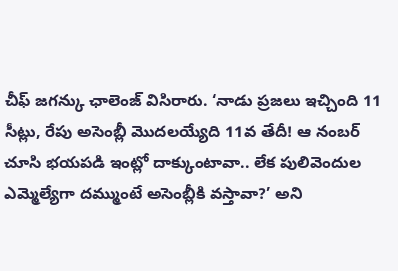చీఫ్ జగన్కు ఛాలెంజ్ విసిరారు. ‘నాడు ప్రజలు ఇచ్చింది 11 సీట్లు, రేపు అసెంబ్లీ మొదలయ్యేది 11వ తేదీ! ఆ నంబర్ చూసి భయపడి ఇంట్లో దాక్కుంటావా.. లేక పులివెందుల ఎమ్మెల్యేగా దమ్ముంటే అసెంబ్లీకి వస్తావా?’ అని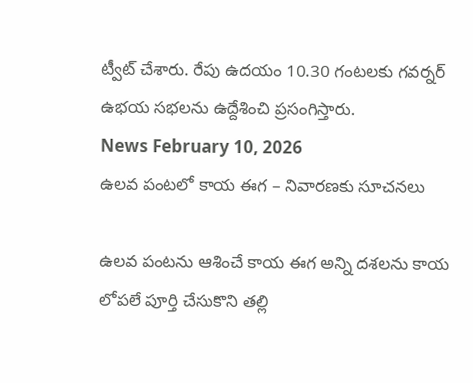ట్వీట్ చేశారు. రేపు ఉదయం 10.30 గంటలకు గవర్నర్ ఉభయ సభలను ఉద్దేశించి ప్రసంగిస్తారు.
News February 10, 2026
ఉలవ పంటలో కాయ ఈగ – నివారణకు సూచనలు

ఉలవ పంటను ఆశించే కాయ ఈగ అన్ని దశలను కాయ లోపలే పూర్తి చేసుకొని తల్లి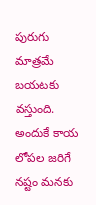పురుగు మాత్రమే బయటకు వస్తుంది. అందుకే కాయ లోపల జరిగే నష్టం మనకు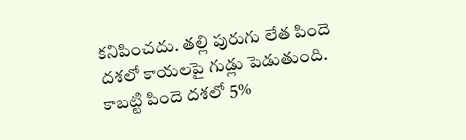కనిపించదు. తల్లి పురుగు లేత పిందె దశలో కాయలపై గుడ్లు పెడుతుంది. కాబట్టి పిందె దశలో 5%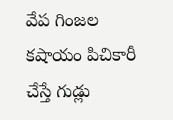వేప గింజల కషాయం పిచికారీ చేస్తే గుడ్లు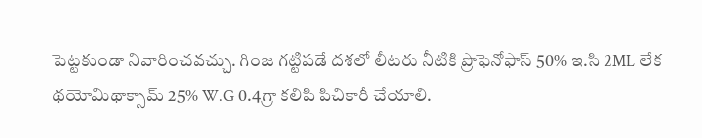పెట్టకుండా నివారించవచ్చు. గింజ గట్టిపడే దశలో లీటరు నీటికి ప్రొఫెనోఫాస్ 50% ఇ.సి 2ML లేక థయోమిథాక్సామ్ 25% W.G 0.4గ్రా కలిపి పిచికారీ చేయాలి.